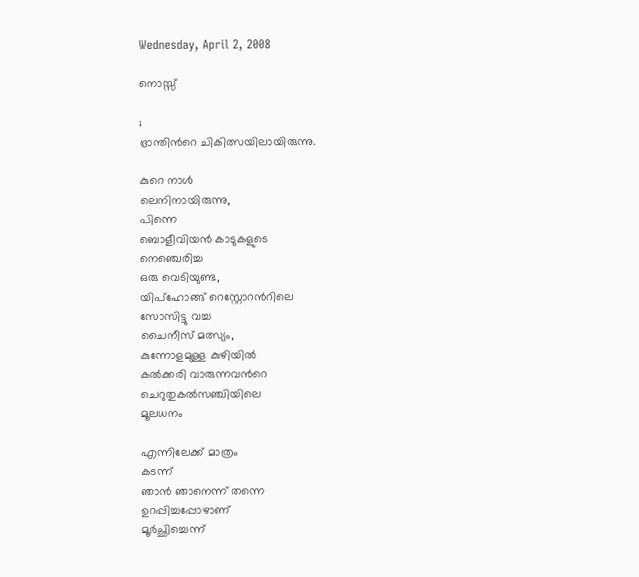Wednesday, April 2, 2008

നൊസ്സ്

;
ഭ്രാന്തിന്‍റെ ചികിത്സയിലായിരുന്നു.

കുറെ നാള്‍
ലെനിനായിരുന്നു,
പിന്നെ
ബൊളീവിയന്‍ കാടുകളുടെ
നെഞ്ചെരിച്ച
ഒരു വെടിയുണ്ട,
യിപ്‌ഹോങ്ങ് റെസ്റ്റോറന്‍റിലെ
സോസിട്ടു വച്ച
ചൈനീസ് മത്സ്യം,
കുന്നോളമുള്ള കുഴിയില്‍
കല്‍ക്കരി വാരുന്നവന്‍‌റെ
ചെറുതുകല്‍‌സഞ്ചിയിലെ
മൂലധനം

എന്നിലേക്ക് മാത്രം
കടന്ന്
ഞാന്‍ ഞാനെന്ന് തന്നെ
ഉറപ്പിച്ചപ്പോഴാണ്
മൂര്‍ച്ഛിച്ചെന്ന്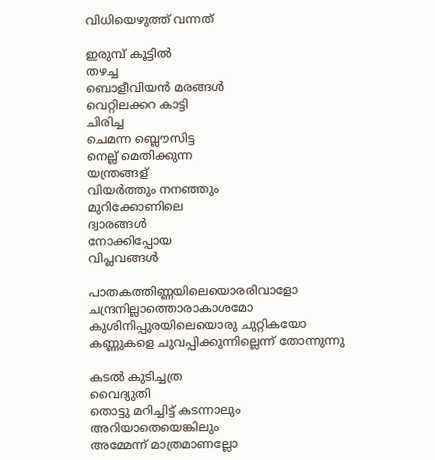വിധിയെഴുത്ത് വന്നത്

ഇരുമ്പ് കൂട്ടില്‍
തഴച്ച
ബൊളീവിയന്‍ മരങ്ങള്‍
വെറ്റിലക്കറ കാട്ടി
ചിരിച്ച
ചെമന്ന ബ്ലൌസിട്ട
നെല്ല് മെതിക്കുന്ന
യന്ത്രങ്ങള്
വിയര്‍ത്തും നനഞ്ഞും
മുറിക്കോണിലെ
ദ്വാരങ്ങള്‍
നോക്കിപ്പോയ
വിപ്ലവങ്ങള്‍

പാതകത്തിണ്ണയിലെയൊരരിവാളോ
ചന്ദ്രനില്ലാത്തൊരാകാശമോ
കുശിനിപ്പുരയിലെയൊരു ചുറ്റികയോ
കണ്ണുകളെ ചുവപ്പിക്കുന്നില്ലെന്ന് തോന്നുന്നു

കടല്‍ കുടിച്ചത്ര
വൈദ്യുതി
തൊട്ടു മറിച്ചിട്ട് കടന്നാലും
അറിയാതെയെങ്കിലും
അമ്മേന്ന് മാത്രമാണല്ലോ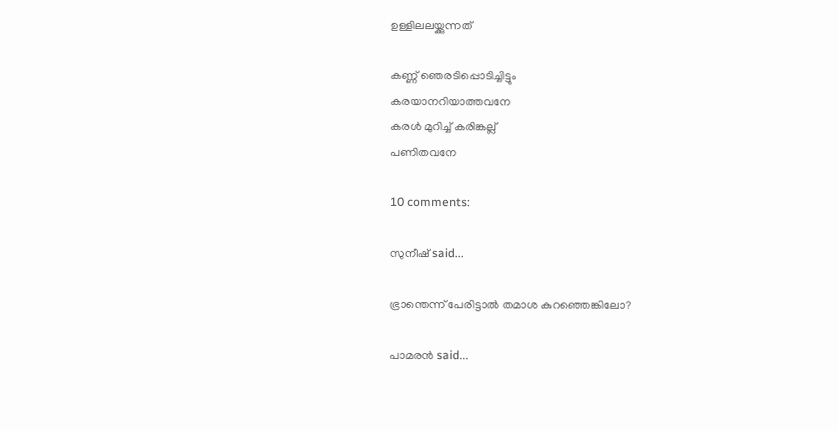ഉള്ളിലലയ്ക്കുന്നത്

കണ്ണ് ഞെരടിപ്പൊടിച്ചിട്ടും
കരയാനറിയാത്തവനേ
കരള്‍ മുറിച്ച് കരിങ്കല്ല്
പണിതവനേ

10 comments:

സുനീഷ് said...

ഭ്രാന്തെന്ന് പേരിട്ടാല്‍ തമാശ കുറഞ്ഞെങ്കിലോ?

പാമരന്‍ said...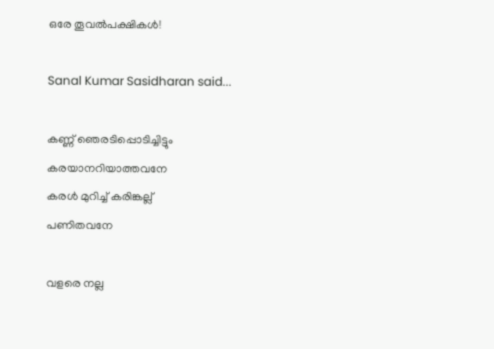ഒരേ തൂവല്‍പക്ഷികള്‍!

Sanal Kumar Sasidharan said...

കണ്ണ് ഞെരടിപ്പൊടിച്ചിട്ടും
കരയാനറിയാത്തവനേ
കരള്‍ മുറിച്ച് കരിങ്കല്ല്
പണിതവനേ

വളരെ നല്ല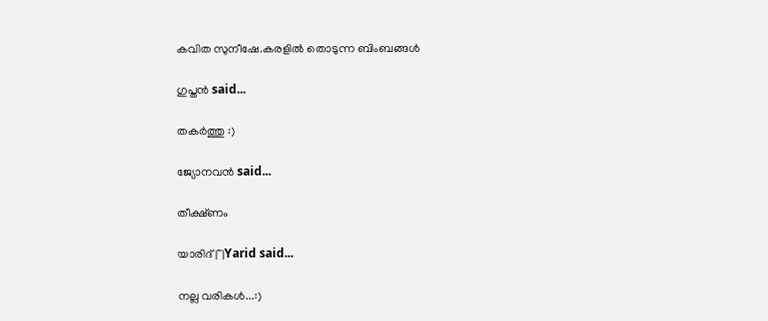കവിത സുനീഷേ.കരളില്‍ തൊടുന്ന ബിംബങ്ങള്‍

ഗുപ്തന്‍ said...

തകര്‍ത്തു :)

ജ്യോനവന്‍ said...

തീക്ഷ്ണം

യാരിദ്‌|~|Yarid said...

നല്ല വരികള്‍...:)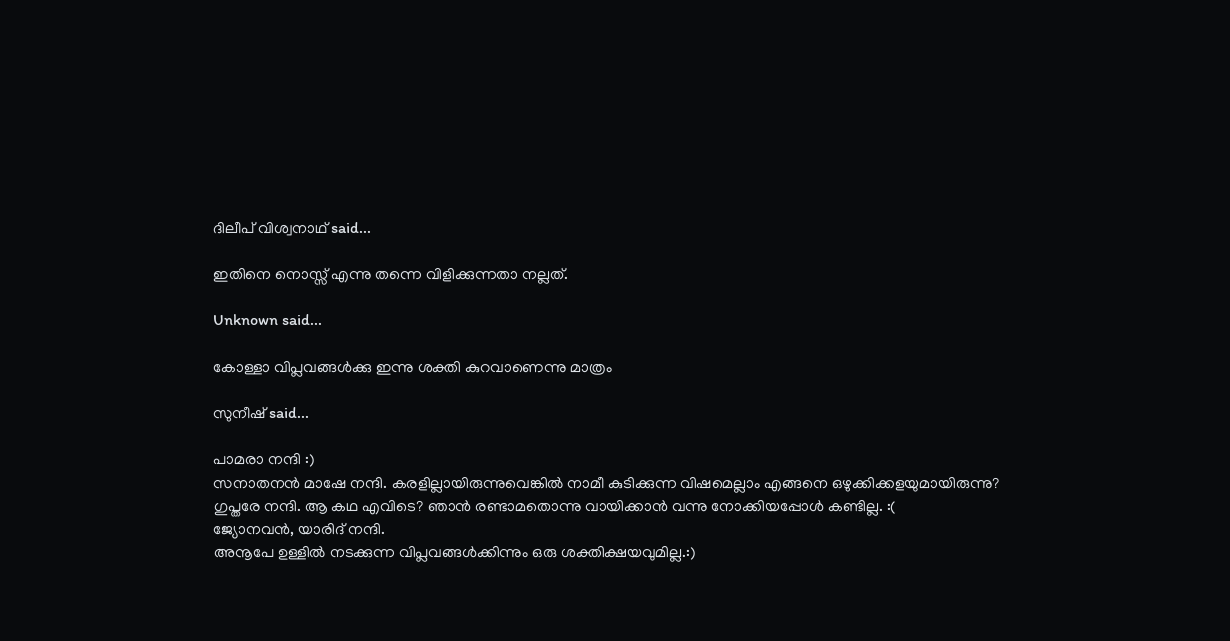ദിലീപ് വിശ്വനാഥ് said...

ഇതിനെ നൊസ്സ് എന്നു തന്നെ വിളിക്കുന്നതാ നല്ലത്.

Unknown said...

കോള്ളാ വിപ്ലവങ്ങള്‍ക്കു ഇന്നു ശക്തി കുറവാണെന്നു മാത്രം

സുനീഷ് said...

പാമരാ നന്ദി :)
സനാതനന്‍ മാഷേ നന്ദി. കരളില്ലായിരുന്നുവെങ്കില്‍ നാമീ കുടിക്കുന്ന വിഷമെല്ലാം എങ്ങനെ ഒഴുക്കിക്കളയുമായിരുന്നു?
ഗുപ്തരേ നന്ദി. ആ കഥ എവിടെ? ഞാന്‍ രണ്ടാമതൊന്നു വായിക്കാന്‍ വന്നു നോക്കിയപ്പോള്‍ കണ്ടില്ല. :(
ജ്യോനവന്‍, യാരിദ് നന്ദി.
അനൂപേ ഉള്ളില്‍ നടക്കുന്ന വിപ്ലവങ്ങള്‍ക്കിന്നും ഒരു ശക്തിക്ഷയവുമില്ല.:)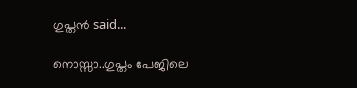ഗുപ്തന്‍ said...

നൊസ്സാ..ഗുപ്തം പേജിലെ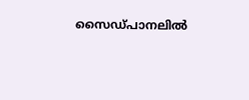സൈഡ്‌പാനലില്‍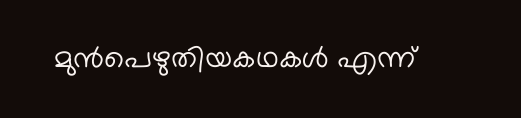മുന്‍പെഴുതിയകഥകള്‍ എന്ന്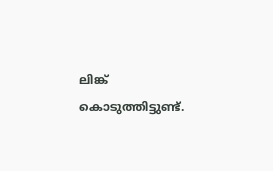ലിങ്ക് കൊടുത്തിട്ടുണ്ട്.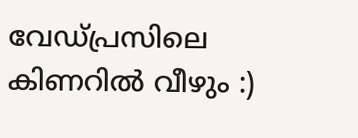വേഡ്പ്രസിലെ കിണറില്‍ വീഴും :)